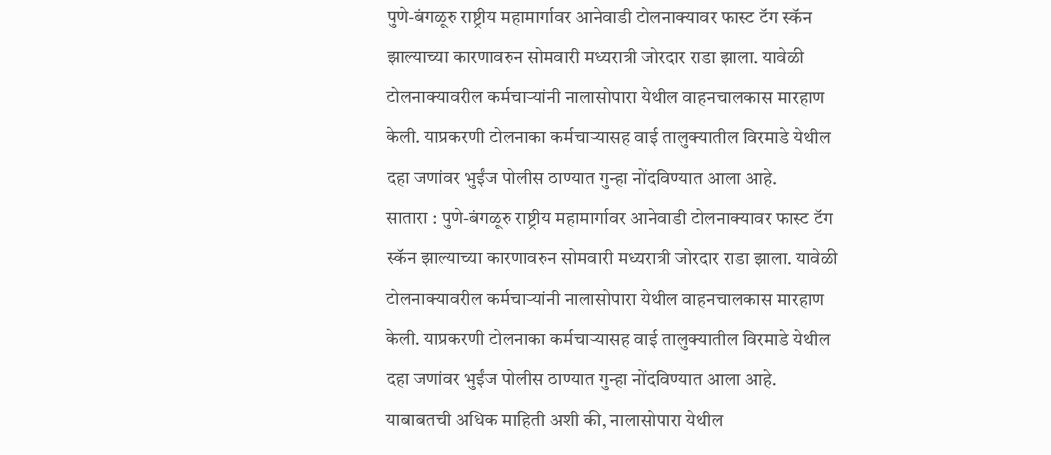पुणे-बंगळूरु राष्ट्रीय महामार्गावर आनेवाडी टोलनाक्यावर फास्ट टॅग स्कॅन झाल्याच्या कारणावरुन सोमवारी मध्यरात्री जोरदार राडा झाला. यावेळी टोलनाक्यावरील कर्मचाऱ्यांनी नालासोपारा येथील वाहनचालकास मारहाण केली. याप्रकरणी टोलनाका कर्मचाऱ्यासह वाई तालुक्यातील विरमाडे येथील दहा जणांवर भुईंज पोलीस ठाण्यात गुन्हा नोंदविण्यात आला आहे.
सातारा : पुणे-बंगळूरु राष्ट्रीय महामार्गावर आनेवाडी टोलनाक्यावर फास्ट टॅग स्कॅन झाल्याच्या कारणावरुन सोमवारी मध्यरात्री जोरदार राडा झाला. यावेळी टोलनाक्यावरील कर्मचाऱ्यांनी नालासोपारा येथील वाहनचालकास मारहाण केली. याप्रकरणी टोलनाका कर्मचाऱ्यासह वाई तालुक्यातील विरमाडे येथील दहा जणांवर भुईंज पोलीस ठाण्यात गुन्हा नोंदविण्यात आला आहे.
याबाबतची अधिक माहिती अशी की, नालासोपारा येथील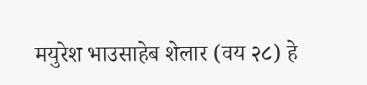मयुरेश भाउसाहेब शेलार (वय २८) हे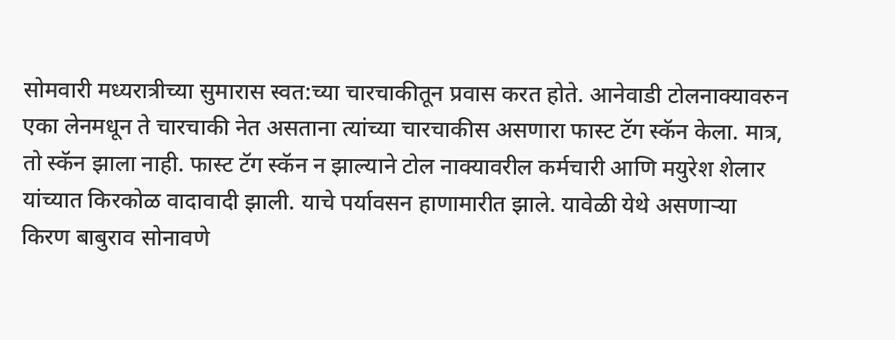सोमवारी मध्यरात्रीच्या सुमारास स्वत:च्या चारचाकीतून प्रवास करत होते. आनेवाडी टोलनाक्यावरुन एका लेनमधून ते चारचाकी नेत असताना त्यांच्या चारचाकीस असणारा फास्ट टॅग स्कॅन केला. मात्र, तो स्कॅन झाला नाही. फास्ट टॅग स्कॅन न झाल्याने टोल नाक्यावरील कर्मचारी आणि मयुरेश शेलार यांच्यात किरकोळ वादावादी झाली. याचे पर्यावसन हाणामारीत झाले. यावेळी येथे असणाऱ्या किरण बाबुराव सोनावणे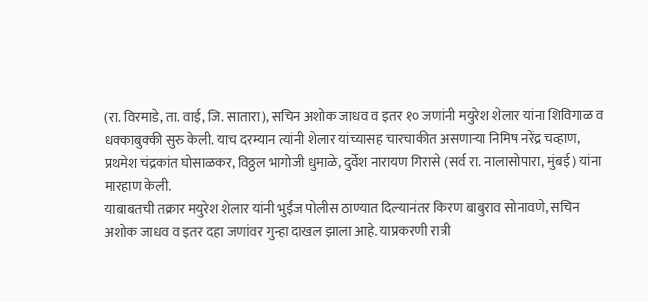(रा. विरमाडे, ता. वाई, जि. सातारा), सचिन अशोक जाधव व इतर १० जणांनी मयुरेश शेलार यांना शिविगाळ व धक्काबुक्की सुरु केली. याच दरम्यान त्यांनी शेलार यांच्यासह चारचाकीत असणाऱ्या निमिष नरेंद्र चव्हाण, प्रथमेश चंद्रकांत घोसाळकर, विठ्ठल भागोजी धुमाळे, दुर्वेश नारायण गिरासे (सर्व रा. नालासोपारा, मुंबई) यांना मारहाण केली.
याबाबतची तक्रार मयुरेश शेलार यांनी भुईंज पोलीस ठाण्यात दिल्यानंतर किरण बाबुराव सोनावणे, सचिन अशोक जाधव व इतर दहा जणांवर गुन्हा दाखल झाला आहे. याप्रकरणी रात्री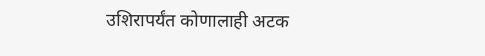उशिरापर्यंत कोणालाही अटक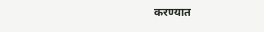करण्यात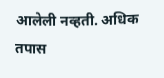आलेली नव्हती. अधिक तपास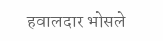हवालदार भोसले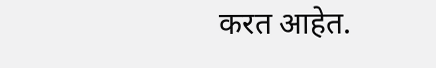करत आहेत.